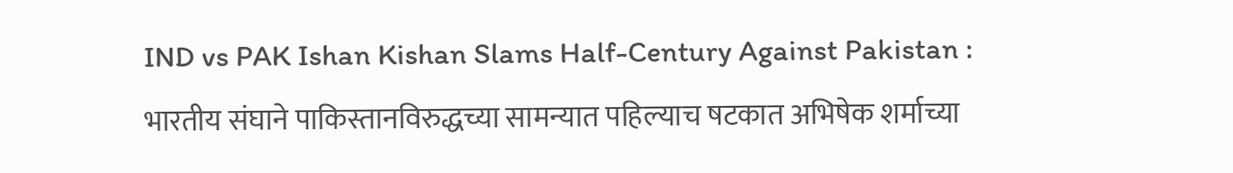IND vs PAK Ishan Kishan Slams Half-Century Against Pakistan : भारतीय संघाने पाकिस्तानविरुद्धच्या सामन्यात पहिल्याच षटकात अभिषेक शर्माच्या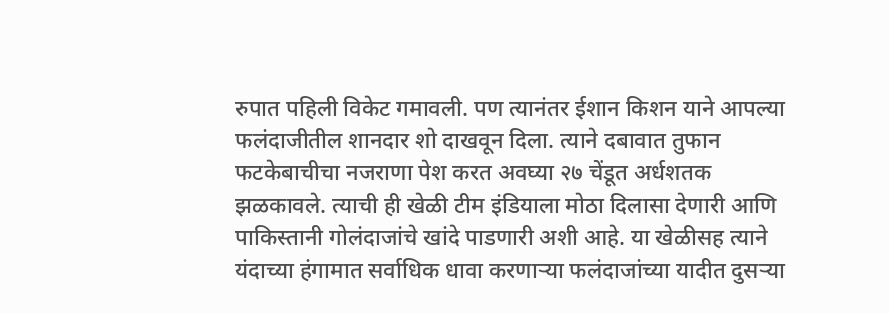रुपात पहिली विकेट गमावली. पण त्यानंतर ईशान किशन याने आपल्या फलंदाजीतील शानदार शो दाखवून दिला. त्याने दबावात तुफान फटकेबाचीचा नजराणा पेश करत अवघ्या २७ चेंडूत अर्धशतक झळकावले. त्याची ही खेळी टीम इंडियाला मोठा दिलासा देणारी आणि पाकिस्तानी गोलंदाजांचे खांदे पाडणारी अशी आहे. या खेळीसह त्याने यंदाच्या हंगामात सर्वाधिक धावा करणाऱ्या फलंदाजांच्या यादीत दुसऱ्या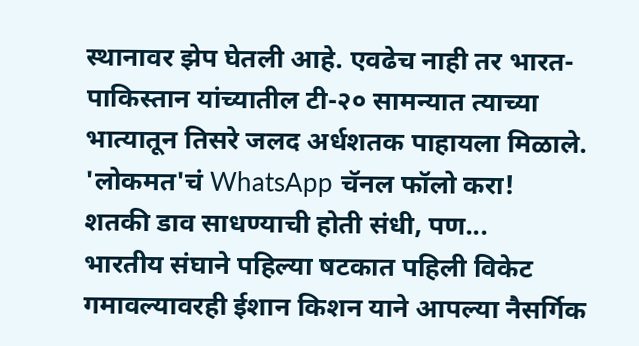स्थानावर झेप घेतली आहे. एवढेच नाही तर भारत-पाकिस्तान यांच्यातील टी-२० सामन्यात त्याच्या भात्यातून तिसरे जलद अर्धशतक पाहायला मिळाले.
'लोकमत'चं WhatsApp चॅनल फॉलो करा!
शतकी डाव साधण्याची होती संधी, पण...
भारतीय संघाने पहिल्या षटकात पहिली विकेट गमावल्यावरही ईशान किशन याने आपल्या नैसर्गिक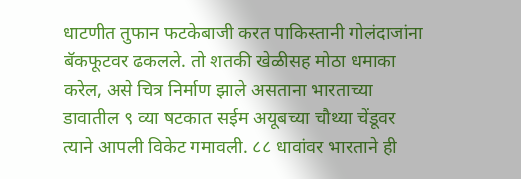धाटणीत तुफान फटकेबाजी करत पाकिस्तानी गोलंदाजांना बॅकफूटवर ढकलले. तो शतकी खेळीसह मोठा धमाका करेल, असे चित्र निर्माण झाले असताना भारताच्या डावातील ९ व्या षटकात सईम अयूबच्या चौथ्या चेंडूवर त्याने आपली विकेट गमावली. ८८ धावांवर भारताने ही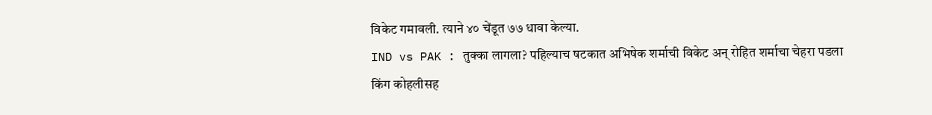विकेट गमावली. त्याने ४० चेंडूत ७७ धावा केल्या.
IND vs PAK : तुक्का लागला? पहिल्याच षटकात अभिषेक शर्माची विकेट अन् रोहित शर्माचा चेहरा पडला
किंग कोहलीसह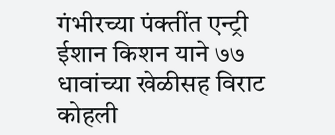गंभीरच्या पंक्तींत एन्ट्री
ईशान किशन याने ७७ धावांच्या खेळीसह विराट कोहली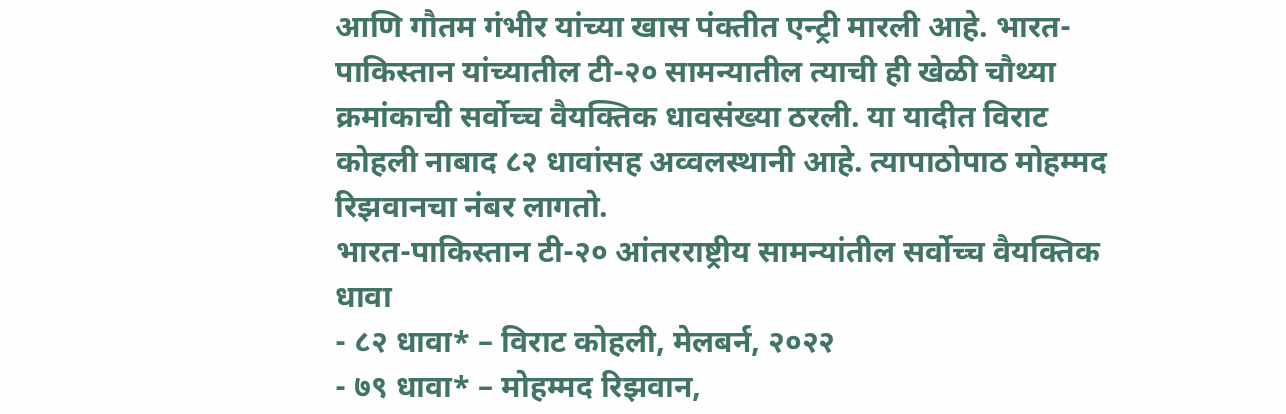आणि गौतम गंभीर यांच्या खास पंक्तीत एन्ट्री मारली आहे. भारत-पाकिस्तान यांच्यातील टी-२० सामन्यातील त्याची ही खेळी चौथ्या क्रमांकाची सर्वोच्च वैयक्तिक धावसंख्या ठरली. या यादीत विराट कोहली नाबाद ८२ धावांसह अव्वलस्थानी आहे. त्यापाठोपाठ मोहम्मद रिझवानचा नंबर लागतो.
भारत-पाकिस्तान टी-२० आंतरराष्ट्रीय सामन्यांतील सर्वोच्च वैयक्तिक धावा
- ८२ धावा* – विराट कोहली, मेलबर्न, २०२२
- ७९ धावा* – मोहम्मद रिझवान,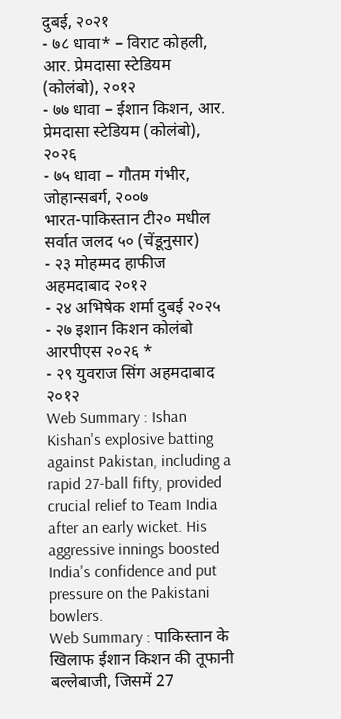दुबई, २०२१
- ७८ धावा* – विराट कोहली, आर. प्रेमदासा स्टेडियम (कोलंबो), २०१२
- ७७ धावा – ईशान किशन, आर. प्रेमदासा स्टेडियम (कोलंबो), २०२६
- ७५ धावा – गौतम गंभीर, जोहान्सबर्ग, २००७
भारत-पाकिस्तान टी२० मधील सर्वात जलद ५० (चेंडूनुसार)
- २३ मोहम्मद हाफीज अहमदाबाद २०१२
- २४ अभिषेक शर्मा दुबई २०२५
- २७ इशान किशन कोलंबो आरपीएस २०२६ *
- २९ युवराज सिंग अहमदाबाद २०१२
Web Summary : Ishan Kishan's explosive batting against Pakistan, including a rapid 27-ball fifty, provided crucial relief to Team India after an early wicket. His aggressive innings boosted India's confidence and put pressure on the Pakistani bowlers.
Web Summary : पाकिस्तान के खिलाफ ईशान किशन की तूफानी बल्लेबाजी, जिसमें 27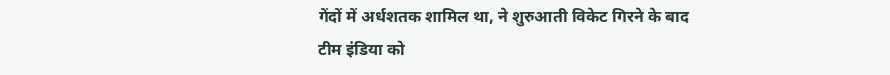गेंदों में अर्धशतक शामिल था, ने शुरुआती विकेट गिरने के बाद टीम इंडिया को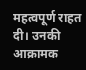महत्वपूर्ण राहत दी। उनकी आक्रामक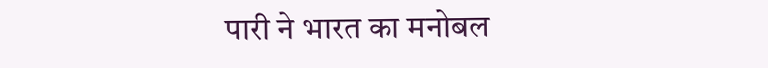पारी ने भारत का मनोबल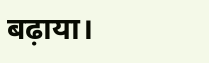बढ़ाया।